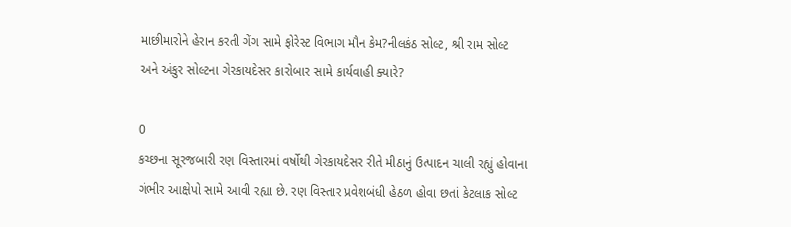માછીમારોને હેરાન કરતી ગેંગ સામે ફોરેસ્ટ વિભાગ મૌન કેમ?નીલકંઠ સોલ્ટ, શ્રી રામ સોલ્ટ અને અંકુર સોલ્ટના ગેરકાયદેસર કારોબાર સામે કાર્યવાહી ક્યારે?

0
કચ્છના સૂરજબારી રણ વિસ્તારમાં વર્ષોથી ગેરકાયદેસર રીતે મીઠાનું ઉત્પાદન ચાલી રહ્યું હોવાના ગંભીર આક્ષેપો સામે આવી રહ્યા છે. રણ વિસ્તાર પ્રવેશબંધી હેઠળ હોવા છતાં કેટલાક સોલ્ટ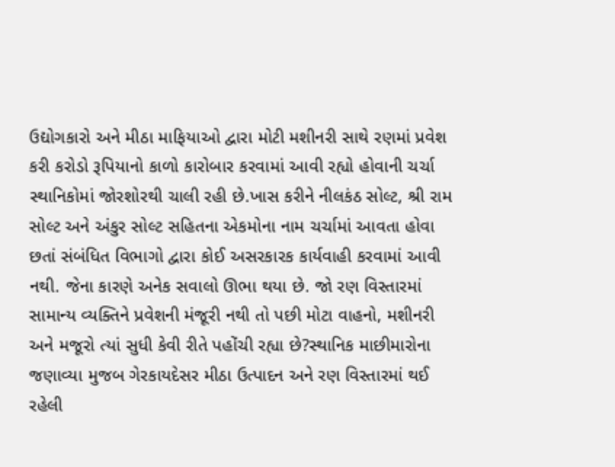ઉદ્યોગકારો અને મીઠા માફિયાઓ દ્વારા મોટી મશીનરી સાથે રણમાં પ્રવેશ કરી કરોડો રૂપિયાનો કાળો કારોબાર કરવામાં આવી રહ્યો હોવાની ચર્ચા સ્થાનિકોમાં જોરશોરથી ચાલી રહી છે.ખાસ કરીને નીલકંઠ સોલ્ટ, શ્રી રામ સોલ્ટ અને અંકુર સોલ્ટ સહિતના એકમોના નામ ચર્ચામાં આવતા હોવા છતાં સંબંધિત વિભાગો દ્વારા કોઈ અસરકારક કાર્યવાહી કરવામાં આવી નથી. જેના કારણે અનેક સવાલો ઊભા થયા છે. જો રણ વિસ્તારમાં સામાન્ય વ્યક્તિને પ્રવેશની મંજૂરી નથી તો પછી મોટા વાહનો, મશીનરી અને મજૂરો ત્યાં સુધી કેવી રીતે પહોંચી રહ્યા છે?સ્થાનિક માછીમારોના જણાવ્યા મુજબ ગેરકાયદેસર મીઠા ઉત્પાદન અને રણ વિસ્તારમાં થઈ રહેલી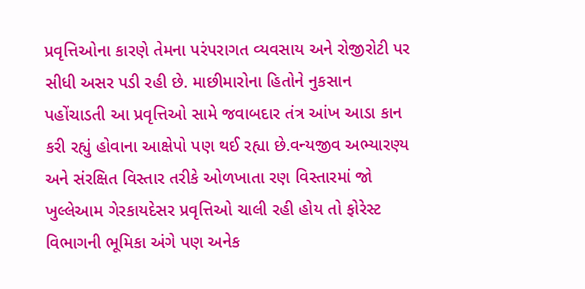પ્રવૃત્તિઓના કારણે તેમના પરંપરાગત વ્યવસાય અને રોજીરોટી પર સીધી અસર પડી રહી છે. માછીમારોના હિતોને નુકસાન પહોંચાડતી આ પ્રવૃત્તિઓ સામે જવાબદાર તંત્ર આંખ આડા કાન કરી રહ્યું હોવાના આક્ષેપો પણ થઈ રહ્યા છે.વન્યજીવ અભ્યારણ્ય અને સંરક્ષિત વિસ્તાર તરીકે ઓળખાતા રણ વિસ્તારમાં જો ખુલ્લેઆમ ગેરકાયદેસર પ્રવૃત્તિઓ ચાલી રહી હોય તો ફોરેસ્ટ વિભાગની ભૂમિકા અંગે પણ અનેક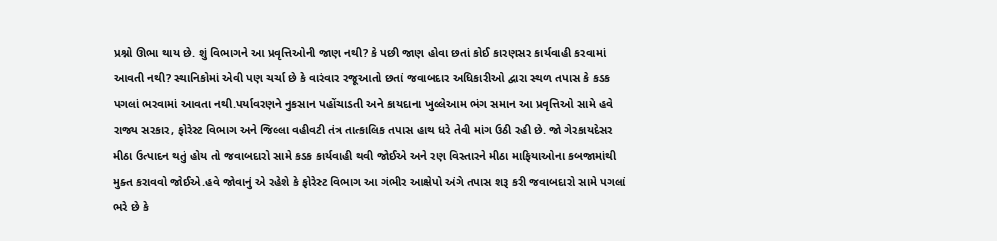પ્રશ્નો ઊભા થાય છે. શું વિભાગને આ પ્રવૃત્તિઓની જાણ નથી? કે પછી જાણ હોવા છતાં કોઈ કારણસર કાર્યવાહી કરવામાં આવતી નથી? સ્થાનિકોમાં એવી પણ ચર્ચા છે કે વારંવાર રજૂઆતો છતાં જવાબદાર અધિકારીઓ દ્વારા સ્થળ તપાસ કે કડક પગલાં ભરવામાં આવતા નથી.પર્યાવરણને નુકસાન પહોંચાડતી અને કાયદાના ખુલ્લેઆમ ભંગ સમાન આ પ્રવૃત્તિઓ સામે હવે રાજ્ય સરકાર, ફોરેસ્ટ વિભાગ અને જિલ્લા વહીવટી તંત્ર તાત્કાલિક તપાસ હાથ ધરે તેવી માંગ ઉઠી રહી છે. જો ગેરકાયદેસર મીઠા ઉત્પાદન થતું હોય તો જવાબદારો સામે કડક કાર્યવાહી થવી જોઈએ અને રણ વિસ્તારને મીઠા માફિયાઓના કબજામાંથી મુક્ત કરાવવો જોઈએ.હવે જોવાનું એ રહેશે કે ફોરેસ્ટ વિભાગ આ ગંભીર આક્ષેપો અંગે તપાસ શરૂ કરી જવાબદારો સામે પગલાં ભરે છે કે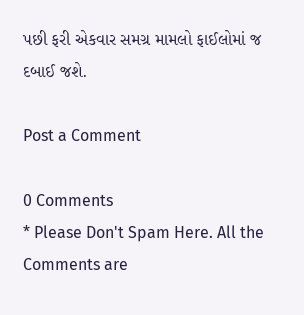પછી ફરી એકવાર સમગ્ર મામલો ફાઈલોમાં જ દબાઈ જશે.

Post a Comment

0 Comments
* Please Don't Spam Here. All the Comments are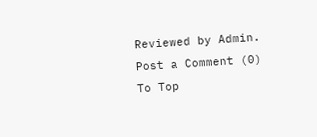Reviewed by Admin.
Post a Comment (0)
To Top